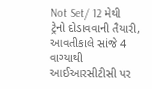Not Set/ 12 મેથી ટ્રેનો દોડાવવાની તૈયારી, આવતીકાલે સાંજે 4 વાગ્યાથી આઈઆરસીટીસી પર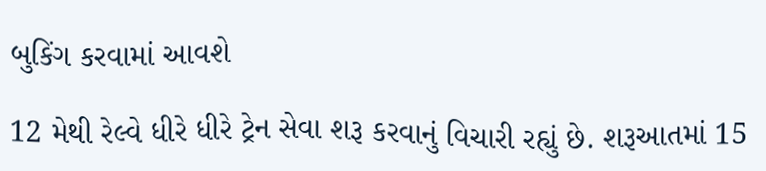બુકિંગ કરવામાં આવશે

12 મેથી રેલ્વે ધીરે ધીરે ટ્રેન સેવા શરૂ કરવાનું વિચારી રહ્યું છે. શરૂઆતમાં 15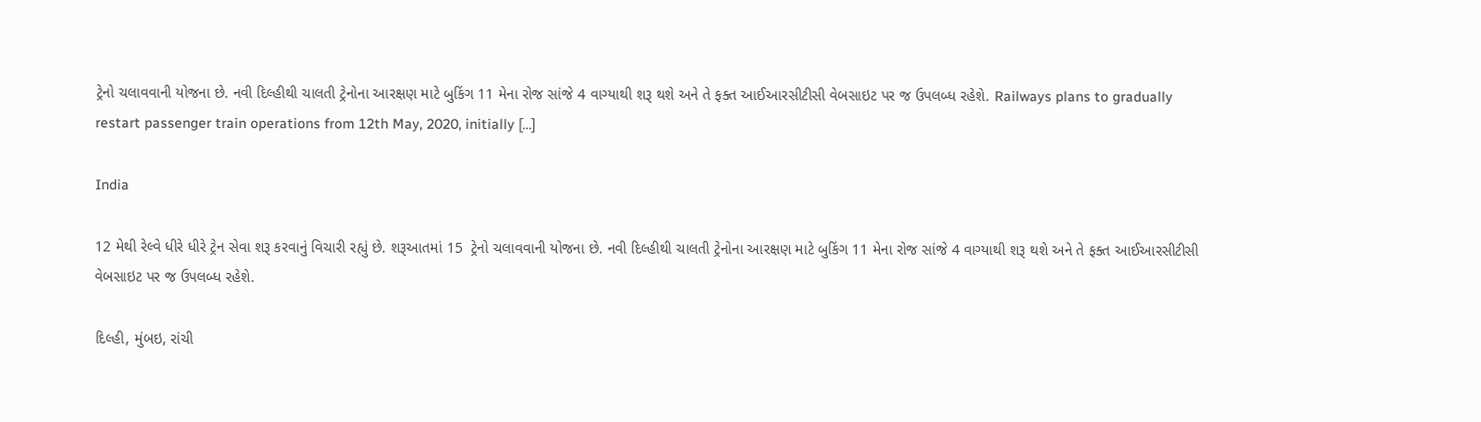ટ્રેનો ચલાવવાની યોજના છે. નવી દિલ્હીથી ચાલતી ટ્રેનોના આરક્ષણ માટે બુકિંગ 11 મેના રોજ સાંજે 4 વાગ્યાથી શરૂ થશે અને તે ફક્ત આઈઆરસીટીસી વેબસાઇટ પર જ ઉપલબ્ધ રહેશે. Railways plans to gradually restart passenger train operations from 12th May, 2020, initially […]

India

12 મેથી રેલ્વે ધીરે ધીરે ટ્રેન સેવા શરૂ કરવાનું વિચારી રહ્યું છે. શરૂઆતમાં 15  ટ્રેનો ચલાવવાની યોજના છે. નવી દિલ્હીથી ચાલતી ટ્રેનોના આરક્ષણ માટે બુકિંગ 11 મેના રોજ સાંજે 4 વાગ્યાથી શરૂ થશે અને તે ફક્ત આઈઆરસીટીસી વેબસાઇટ પર જ ઉપલબ્ધ રહેશે.

દિલ્હી, મુંબઇ, રાંચી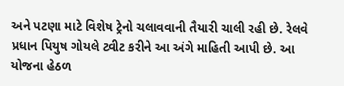અને પટણા માટે વિશેષ ટ્રેનો ચલાવવાની તૈયારી ચાલી રહી છે. રેલવે પ્રધાન પિયુષ ગોયલે ટ્વીટ કરીને આ અંગે માહિતી આપી છે. આ યોજના હેઠળ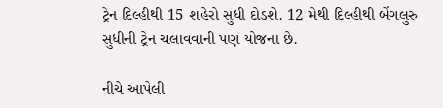ટ્રેન દિલ્હીથી 15 શહેરો સુધી દોડશે. 12 મેથી દિલ્હીથી બેંગલુરુ સુધીની ટ્રેન ચલાવવાની પણ યોજના છે.

નીચે આપેલી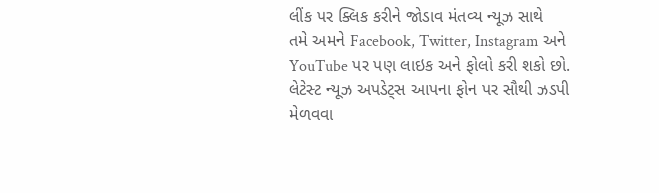લીંક પર ક્લિક કરીને જોડાવ મંતવ્ય ન્યૂઝ સાથે
તમે અમને Facebook, Twitter, Instagram અને YouTube પર પણ લાઇક અને ફોલો કરી શકો છો.
લેટેસ્ટ ન્યૂઝ અપડેટ્સ આપના ફોન પર સૌથી ઝડપી મેળવવા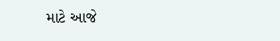માટે આજે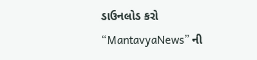ડાઉનલોડ કરો “MantavyaNews” ની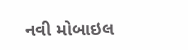નવી મોબાઇલ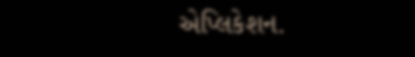એપ્લિકેશન.